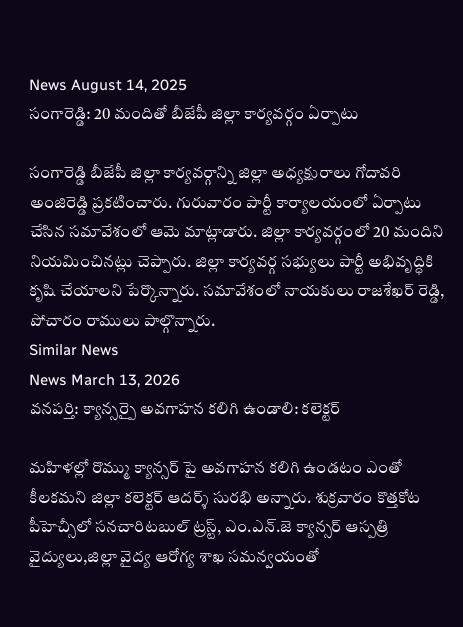News August 14, 2025
సంగారెడ్డి: 20 మందితో బీజేపీ జిల్లా కార్యవర్గం ఏర్పాటు

సంగారెడ్డి బీజేపీ జిల్లా కార్యవర్గాన్ని జిల్లా అధ్యక్షురాలు గోదావరి అంజిరెడ్డి ప్రకటించారు. గురువారం పార్టీ కార్యాలయంలో ఏర్పాటు చేసిన సమావేశంలో ఆమె మాట్లాడారు. జిల్లా కార్యవర్గంలో 20 మందిని నియమించినట్లు చెప్పారు. జిల్లా కార్యవర్గ సభ్యులు పార్టీ అభివృద్ధికి కృషి చేయాలని పేర్కొన్నారు. సమావేశంలో నాయకులు రాజశేఖర్ రెడ్డి, పోచారం రాములు పాల్గొన్నారు.
Similar News
News March 13, 2026
వనపర్తి: క్యాన్సర్పై అవగాహన కలిగి ఉండాలి: కలెక్టర్

మహిళల్లో రొమ్ము క్యాన్సర్ పై అవగాహన కలిగి ఉండటం ఎంతో కీలకమని జిల్లా కలెక్టర్ ఆదర్శ్ సురభి అన్నారు. శుక్రవారం కొత్తకోట పీహెచ్సీలో సనచారిటబుల్ ట్రస్ట్, ఎం.ఎన్.జె క్యాన్సర్ ఆస్పత్రి వైద్యులు,జిల్లా వైద్య ఆరోగ్య శాఖ సమన్వయంతో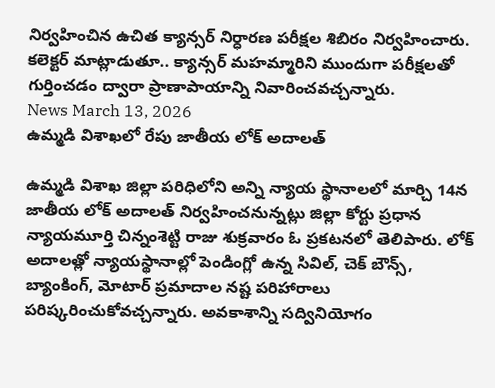నిర్వహించిన ఉచిత క్యాన్సర్ నిర్ధారణ పరీక్షల శిబిరం నిర్వహించారు. కలెక్టర్ మాట్లాడుతూ.. క్యాన్సర్ మహమ్మారిని ముందుగా పరీక్షలతో గుర్తించడం ద్వారా ప్రాణాపాయాన్ని నివారించవచ్చన్నారు.
News March 13, 2026
ఉమ్మడి విశాఖలో రేపు జాతీయ లోక్ అదాలత్

ఉమ్మడి విశాఖ జిల్లా పరిధిలోని అన్ని న్యాయ స్థానాలలో మార్చి 14న జాతీయ లోక్ అదాలత్ నిర్వహించనున్నట్లు జిల్లా కోర్టు ప్రధాన న్యాయమూర్తి చిన్నంశెట్టి రాజు శుక్రవారం ఓ ప్రకటనలో తెలిపారు. లోక్ అదాలత్లో న్యాయస్థానాల్లో పెండింగ్లో ఉన్న సివిల్, చెక్ బౌన్స్, బ్యాంకింగ్, మోటార్ ప్రమాదాల నష్ట పరిహారాలు పరిష్కరించుకోవచ్చన్నారు. అవకాశాన్ని సద్వినియోగం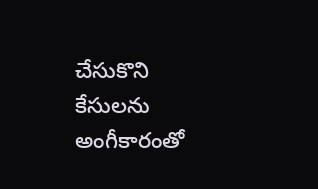చేసుకొని కేసులను అంగీకారంతో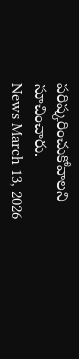పరిష్కరించుకోవాలని సూచించారు.
News March 13, 2026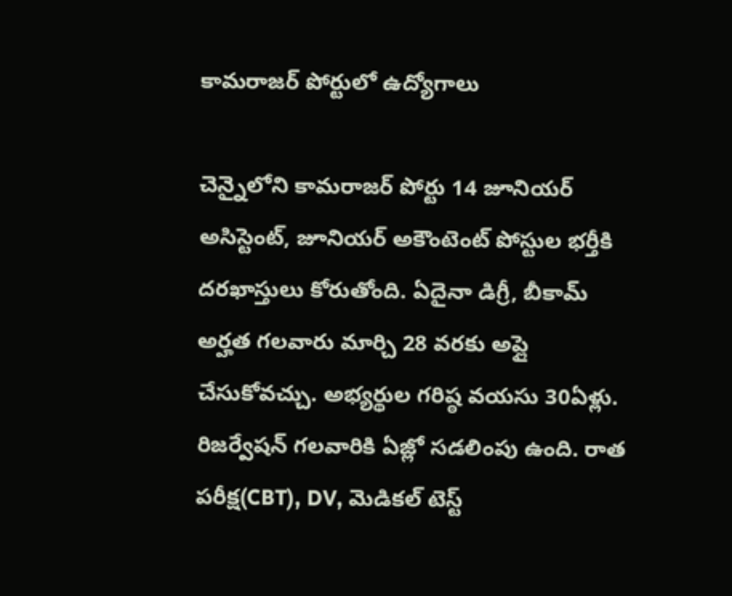కామరాజర్ పోర్టులో ఉద్యోగాలు

చెన్నైలోని కామరాజర్ పోర్టు 14 జూనియర్ అసిస్టెంట్, జూనియర్ అకౌంటెంట్ పోస్టుల భర్తీకి దరఖాస్తులు కోరుతోంది. ఏదైనా డిగ్రీ, బీకామ్ అర్హత గలవారు మార్చి 28 వరకు అప్లై చేసుకోవచ్చు. అభ్యర్థుల గరిష్ఠ వయసు 30ఏళ్లు. రిజర్వేషన్ గలవారికి ఏజ్లో సడలింపు ఉంది. రాత పరీక్ష(CBT), DV, మెడికల్ టెస్ట్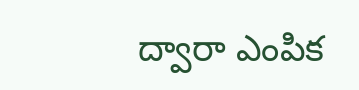ద్వారా ఎంపిక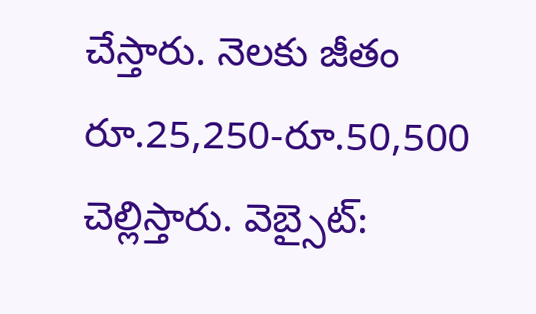చేస్తారు. నెలకు జీతం రూ.25,250-రూ.50,500 చెల్లిస్తారు. వెబ్సైట్: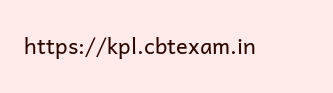https://kpl.cbtexam.in